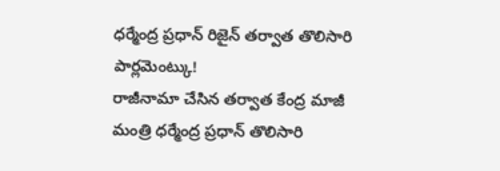ధర్మేంద్ర ప్రధాన్ రిజైన్ తర్వాత తొలిసారి పార్లమెంట్కు!
రాజీనామా చేసిన తర్వాత కేంద్ర మాజీ మంత్రి ధర్మేంద్ర ప్రధాన్ తొలిసారి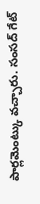పార్లమెంట్కు వచ్చారు. సంసద్ గేట్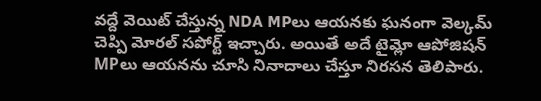వద్దే వెయిట్ చేస్తున్న NDA MPలు ఆయనకు ఘనంగా వెల్కమ్ చెప్పి మోరల్ సపోర్ట్ ఇచ్చారు. అయితే అదే టైమ్లో ఆపోజిషన్ MPలు ఆయనను చూసి నినాదాలు చేస్తూ నిరసన తెలిపారు.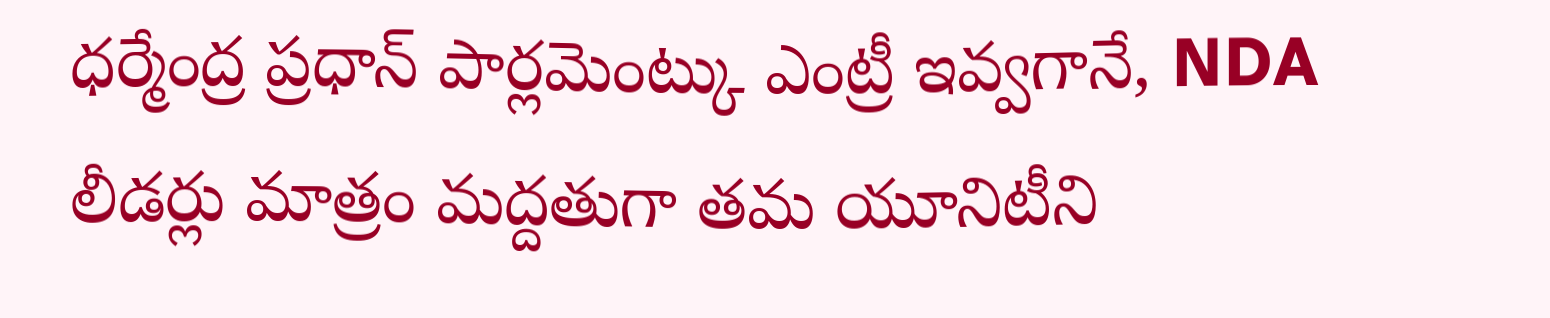ధర్మేంద్ర ప్రధాన్ పార్లమెంట్కు ఎంట్రీ ఇవ్వగానే, NDA లీడర్లు మాత్రం మద్దతుగా తమ యూనిటీని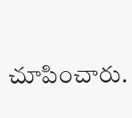చూపించారు.